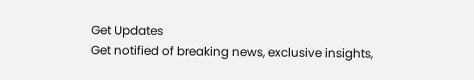Get Updates
Get notified of breaking news, exclusive insights,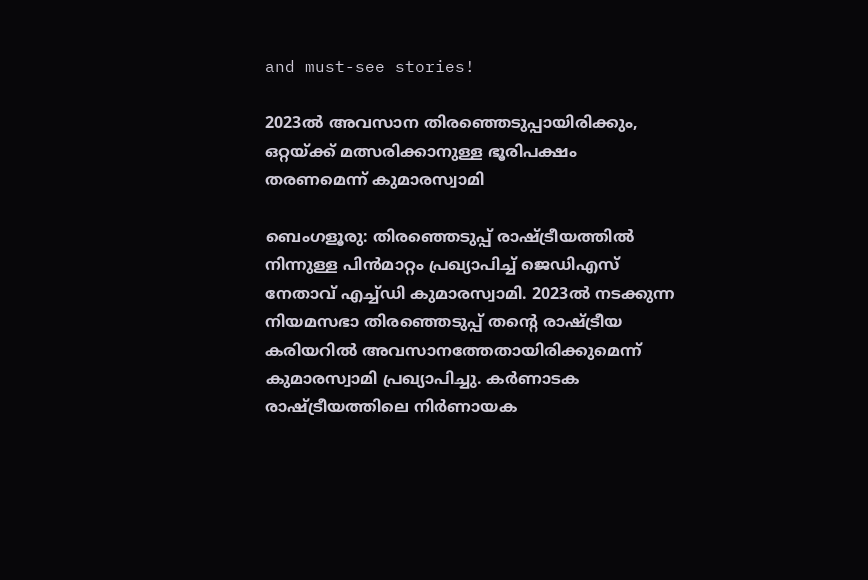and must-see stories!

2023ല്‍ അവസാന തിരഞ്ഞെടുപ്പായിരിക്കും, ഒറ്റയ്ക്ക് മത്സരിക്കാനുള്ള ഭൂരിപക്ഷം തരണമെന്ന് കുമാരസ്വാമി

ബെംഗളൂരു: തിരഞ്ഞെടുപ്പ് രാഷ്ട്രീയത്തില്‍ നിന്നുള്ള പിന്‍മാറ്റം പ്രഖ്യാപിച്ച് ജെഡിഎസ് നേതാവ് എച്ച്ഡി കുമാരസ്വാമി. 2023ല്‍ നടക്കുന്ന നിയമസഭാ തിരഞ്ഞെടുപ്പ് തന്റെ രാഷ്ട്രീയ കരിയറില്‍ അവസാനത്തേതായിരിക്കുമെന്ന് കുമാരസ്വാമി പ്രഖ്യാപിച്ചു. കര്‍ണാടക രാഷ്ട്രീയത്തിലെ നിര്‍ണായക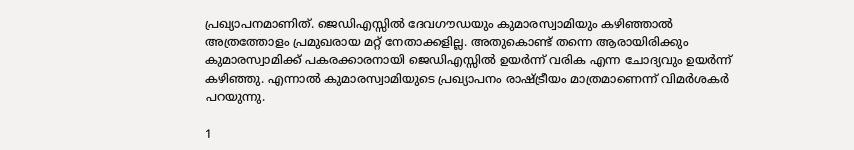പ്രഖ്യാപനമാണിത്. ജെഡിഎസ്സില്‍ ദേവഗൗഡയും കുമാരസ്വാമിയും കഴിഞ്ഞാല്‍ അത്രത്തോളം പ്രമുഖരായ മറ്റ് നേതാക്കളില്ല. അതുകൊണ്ട് തന്നെ ആരായിരിക്കും കുമാരസ്വാമിക്ക് പകരക്കാരനായി ജെഡിഎസ്സില്‍ ഉയര്‍ന്ന് വരിക എന്ന ചോദ്യവും ഉയര്‍ന്ന് കഴിഞ്ഞു. എന്നാല്‍ കുമാരസ്വാമിയുടെ പ്രഖ്യാപനം രാഷ്ട്രീയം മാത്രമാണെന്ന് വിമര്‍ശകര്‍ പറയുന്നു.

1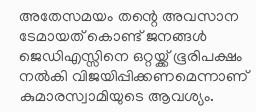അതേസമയം തന്റെ അവസാന ടേമായത് കൊണ്ട് ജനങ്ങള്‍ ജെഡിഎസ്സിനെ ഒറ്റയ്ക്ക് ഭൂരിപക്ഷം നല്‍കി വിജയിപ്പിക്കണമെന്നാണ് കുമാരസ്വാമിയുടെ ആവശ്യം.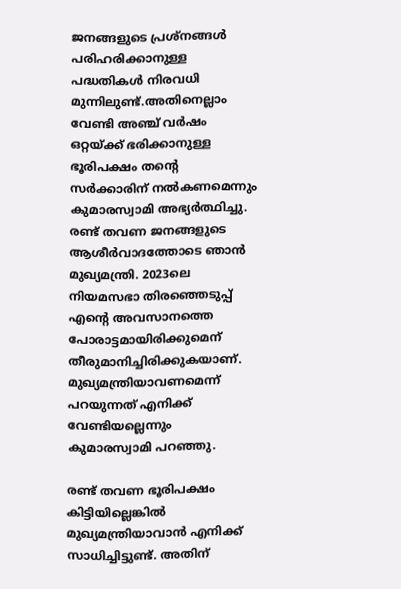ജനങ്ങളുടെ പ്രശ്‌നങ്ങള്‍ പരിഹരിക്കാനുള്ള പദ്ധതികള്‍ നിരവധി മുന്നിലുണ്ട്.അതിനെല്ലാം വേണ്ടി അഞ്ച് വര്‍ഷം ഒറ്റയ്ക്ക് ഭരിക്കാനുള്ള ഭൂരിപക്ഷം തന്റെ സര്‍ക്കാരിന് നല്‍കണമെന്നും കുമാരസ്വാമി അഭ്യര്‍ത്ഥിച്ചു. രണ്ട് തവണ ജനങ്ങളുടെ ആശീര്‍വാദത്തോടെ ഞാന്‍ മുഖ്യമന്ത്രി. 2023ലെ നിയമസഭാ തിരഞ്ഞെടുപ്പ് എന്റെ അവസാനത്തെ പോരാട്ടമായിരിക്കുമെന് തീരുമാനിച്ചിരിക്കുകയാണ്. മുഖ്യമന്ത്രിയാവണമെന്ന് പറയുന്നത് എനിക്ക് വേണ്ടിയല്ലെന്നും കുമാരസ്വാമി പറഞ്ഞു.

രണ്ട് തവണ ഭൂരിപക്ഷം കിട്ടിയില്ലെങ്കില്‍ മുഖ്യമന്ത്രിയാവാന്‍ എനിക്ക് സാധിച്ചിട്ടുണ്ട്. അതിന്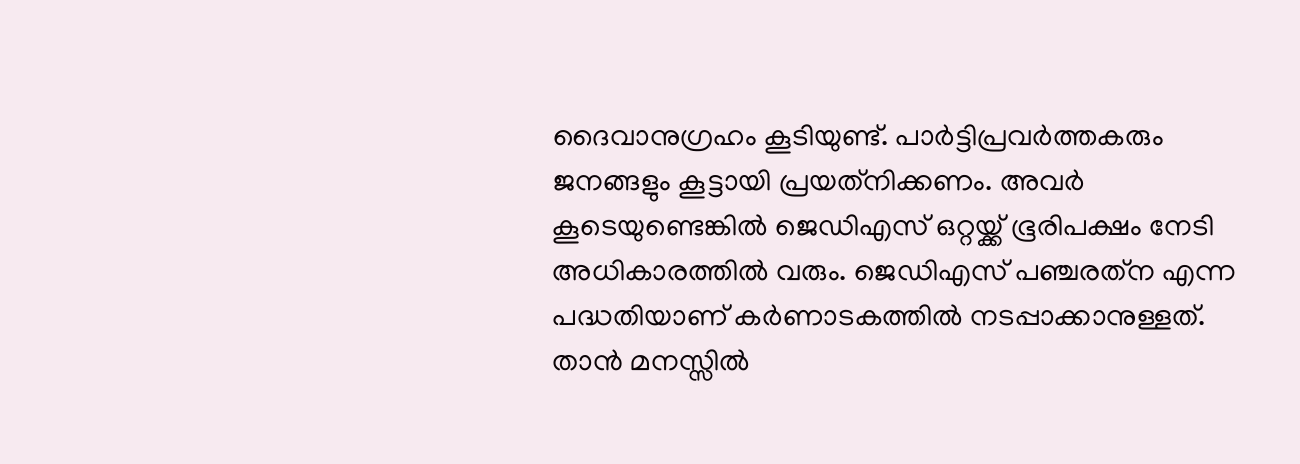ദൈവാനുഗ്രഹം കൂടിയുണ്ട്. പാര്‍ട്ടിപ്രവര്‍ത്തകരും ജനങ്ങളും കൂട്ടായി പ്രയത്‌നിക്കണം. അവര്‍ കൂടെയുണ്ടെങ്കില്‍ ജെഡിഎസ് ഒറ്റയ്ക്ക് ഭൂരിപക്ഷം നേടി അധികാരത്തില്‍ വരും. ജെഡിഎസ് പഞ്ചരത്‌ന എന്ന പദ്ധതിയാണ് കര്‍ണാടകത്തില്‍ നടപ്പാക്കാനുള്ളത്. താന്‍ മനസ്സില്‍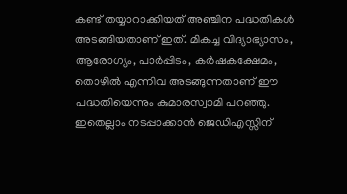കണ്ട് തയ്യാറാക്കിയത് അഞ്ചിന പദ്ധതികള്‍ അടങ്ങിയതാണ് ഇത്. മികച്ച വിദ്യാഭ്യാസം, ആരോഗ്യം, പാര്‍പ്പിടം, കര്‍ഷകക്ഷേമം, തൊഴില്‍ എന്നിവ അടങ്ങുന്നതാണ് ഈ പദ്ധതിയെന്നും കുമാരസ്വാമി പറഞ്ഞു. ഇതെല്ലാം നടപ്പാക്കാന്‍ ജെഡിഎസ്സിന്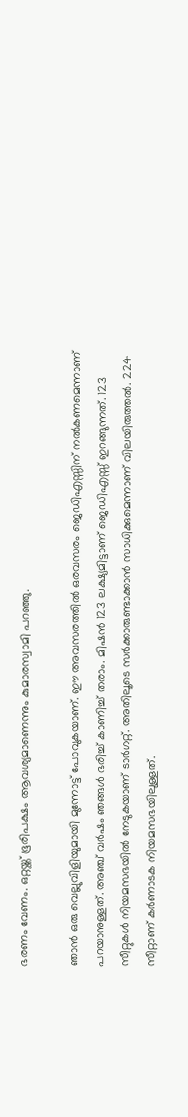ഭരണം വേണം. ഒറ്റയ്ക്ക് ഭൂരിപക്ഷം ആവശ്യമാണെന്നും കുമാരസ്വാമി പറഞ്ഞു.

ഞാന്‍ ഒരു വെല്ലുവിളിയുമായി മുന്നോട്ട് പോവുകയാണ്. ഈ അവസരത്തില്‍ ഒരവസരം ജെഡിഎസ്സിന് നല്‍കണമെന്നാണ് പറയാനുള്ളത്. അഞ്ച് വര്‍ഷം ഞങ്ങള്‍ ഭരിച്ച് കാണിച്ച് തരാം. മിഷന്‍ 123 ലക്ഷ്യമിട്ടാണ് ജെഡിഎസ്സ് ഇറങ്ങുന്നത്. 123 സീറ്റുകള്‍ നിയമസഭയില്‍ നേടുകയാണ് ടാര്‍ഗറ്റ്. അതിലൂടെ സര്‍ക്കാരുണ്ടാക്കാന്‍ സാധിക്കുമെന്നാണ് വിലയിരുത്തല്‍. 224 സീറ്റാണ് കര്‍ണാടക നിയമസഭയിലുള്ളത്.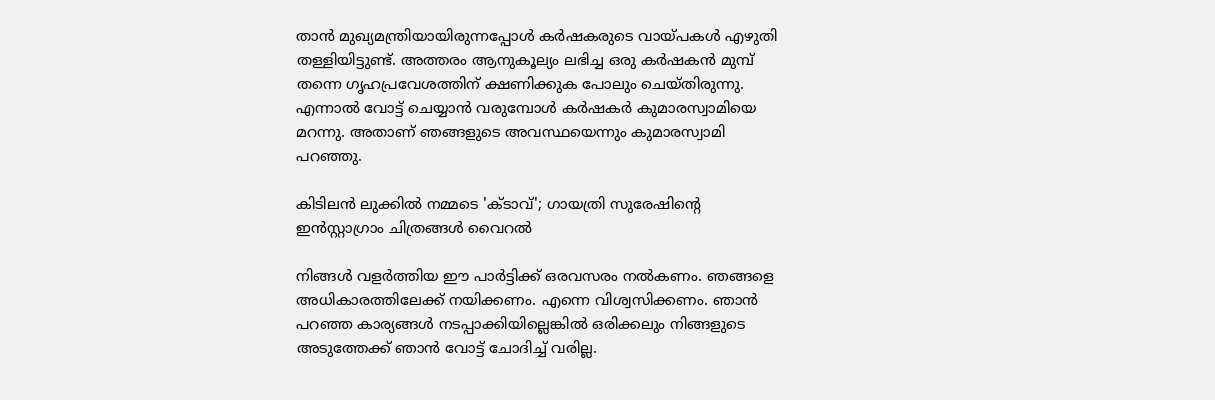താന്‍ മുഖ്യമന്ത്രിയായിരുന്നപ്പോള്‍ കര്‍ഷകരുടെ വായ്പകള്‍ എഴുതി തള്ളിയിട്ടുണ്ട്. അത്തരം ആനുകൂല്യം ലഭിച്ച ഒരു കര്‍ഷകന്‍ മുമ്പ് തന്നെ ഗൃഹപ്രവേശത്തിന് ക്ഷണിക്കുക പോലും ചെയ്തിരുന്നു. എന്നാല്‍ വോട്ട് ചെയ്യാന്‍ വരുമ്പോള്‍ കര്‍ഷകര്‍ കുമാരസ്വാമിയെ മറന്നു. അതാണ് ഞങ്ങളുടെ അവസ്ഥയെന്നും കുമാരസ്വാമി പറഞ്ഞു.

കിടിലൻ ലുക്കിൽ നമ്മടെ 'ക്ടാവ്'; ഗായത്രി സുരേഷിന്റെ ഇൻസ്റ്റാഗ്രാം ചിത്രങ്ങൾ വൈറൽ

നിങ്ങള്‍ വളര്‍ത്തിയ ഈ പാര്‍ട്ടിക്ക് ഒരവസരം നല്‍കണം. ഞങ്ങളെ അധികാരത്തിലേക്ക് നയിക്കണം. എന്നെ വിശ്വസിക്കണം. ഞാന്‍ പറഞ്ഞ കാര്യങ്ങള്‍ നടപ്പാക്കിയില്ലെങ്കില്‍ ഒരിക്കലും നിങ്ങളുടെ അടുത്തേക്ക് ഞാന്‍ വോട്ട് ചോദിച്ച് വരില്ല.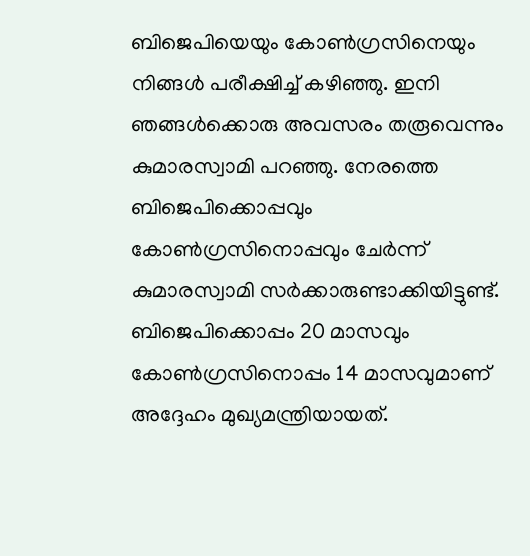ബിജെപിയെയും കോണ്‍ഗ്രസിനെയും നിങ്ങള്‍ പരീക്ഷിച്ച് കഴിഞ്ഞു. ഇനി ഞങ്ങള്‍ക്കൊരു അവസരം തരൂവെന്നും കുമാരസ്വാമി പറഞ്ഞു. നേരത്തെ ബിജെപിക്കൊപ്പവും കോണ്‍ഗ്രസിനൊപ്പവും ചേര്‍ന്ന് കുമാരസ്വാമി സര്‍ക്കാരുണ്ടാക്കിയിട്ടുണ്ട്. ബിജെപിക്കൊപ്പം 20 മാസവും കോണ്‍ഗ്രസിനൊപ്പം 14 മാസവുമാണ് അദ്ദേഹം മുഖ്യമന്ത്രിയായത്.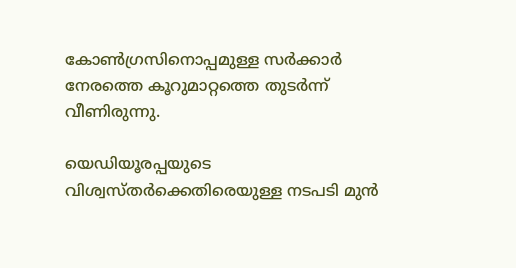കോണ്‍ഗ്രസിനൊപ്പമുള്ള സര്‍ക്കാര്‍ നേരത്തെ കൂറുമാറ്റത്തെ തുടര്‍ന്ന് വീണിരുന്നു.

യെഡിയൂരപ്പയുടെ വിശ്വസ്തര്‍ക്കെതിരെയുള്ള നടപടി മുന്‍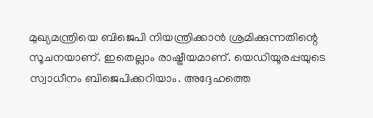മുഖ്യമന്ത്രിയെ ബിജെപി നിയന്ത്രിക്കാന്‍ ശ്രമിക്കുന്നതിന്റെ സൂചനയാണ്. ഇതെല്ലാം രാഷ്ട്രീയമാണ്. യെഡിയൂരപ്പയുടെ സ്വാധീനം ബിജെപിക്കറിയാം. അദ്ദേഹത്തെ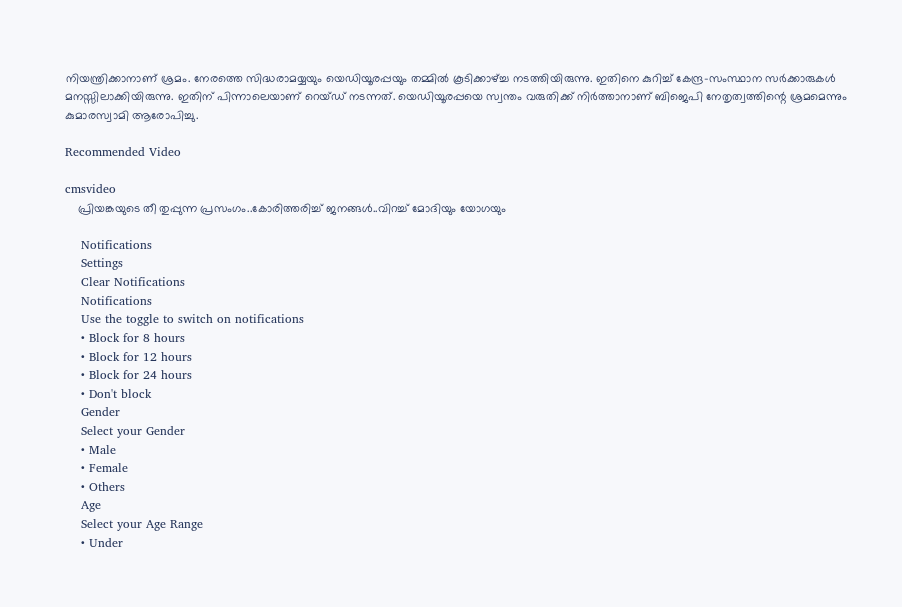നിയന്ത്രിക്കാനാണ് ശ്രമം. നേരത്തെ സിദ്ധരാമയ്യയും യെഡിയൂരപ്പയും തമ്മില്‍ കൂടിക്കാഴ്ച്ച നടത്തിയിരുന്നു. ഇതിനെ കുറിച്ച് കേന്ദ്ര-സംസ്ഥാന സര്‍ക്കാരുകള്‍ മനസ്സിലാക്കിയിരുന്നു. ഇതിന് പിന്നാലെയാണ് റെയ്ഡ് നടന്നത്. യെഡിയൂരപ്പയെ സ്വന്തം വരുതിക്ക് നിര്‍ത്താനാണ് ബിജെപി നേതൃത്വത്തിന്റെ ശ്രമമെന്നും കുമാരസ്വാമി ആരോപിച്ചു.

Recommended Video

cmsvideo
    പ്രിയങ്കയുടെ തീ തുപ്പുന്ന പ്രസംഗം..കോരിത്തരിച്ച് ജനങ്ങൾ..വിറച്ച് മോദിയും യോഗയും

    Notifications
    Settings
    Clear Notifications
    Notifications
    Use the toggle to switch on notifications
    • Block for 8 hours
    • Block for 12 hours
    • Block for 24 hours
    • Don't block
    Gender
    Select your Gender
    • Male
    • Female
    • Others
    Age
    Select your Age Range
    • Under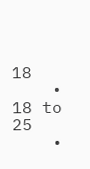18
    • 18 to 25
    •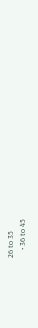26 to 35
    • 36 to 45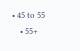• 45 to 55
    • 55+